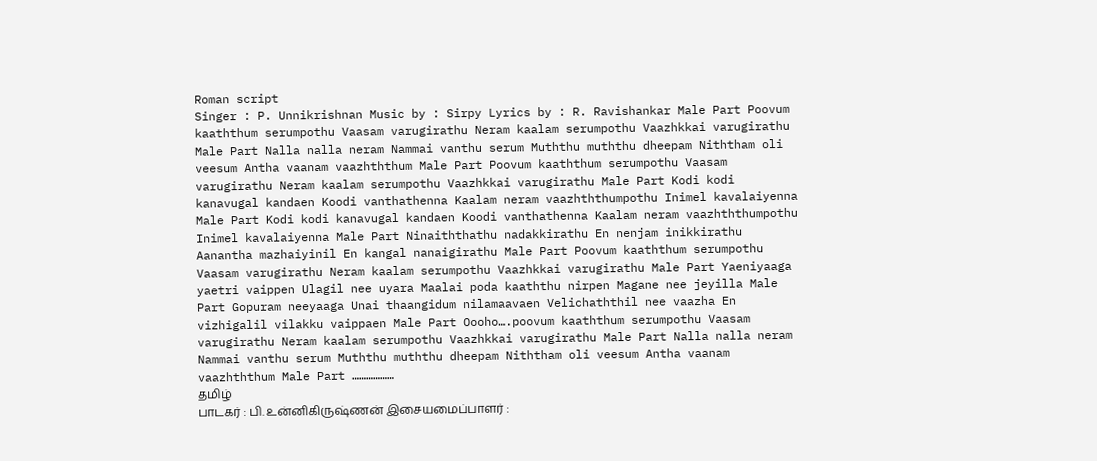Roman script
Singer : P. Unnikrishnan Music by : Sirpy Lyrics by : R. Ravishankar Male Part Poovum kaaththum serumpothu Vaasam varugirathu Neram kaalam serumpothu Vaazhkkai varugirathu Male Part Nalla nalla neram Nammai vanthu serum Muththu muththu dheepam Niththam oli veesum Antha vaanam vaazhththum Male Part Poovum kaaththum serumpothu Vaasam varugirathu Neram kaalam serumpothu Vaazhkkai varugirathu Male Part Kodi kodi kanavugal kandaen Koodi vanthathenna Kaalam neram vaazhththumpothu Inimel kavalaiyenna Male Part Kodi kodi kanavugal kandaen Koodi vanthathenna Kaalam neram vaazhththumpothu Inimel kavalaiyenna Male Part Ninaiththathu nadakkirathu En nenjam inikkirathu Aanantha mazhaiyinil En kangal nanaigirathu Male Part Poovum kaaththum serumpothu Vaasam varugirathu Neram kaalam serumpothu Vaazhkkai varugirathu Male Part Yaeniyaaga yaetri vaippen Ulagil nee uyara Maalai poda kaaththu nirpen Magane nee jeyilla Male Part Gopuram neeyaaga Unai thaangidum nilamaavaen Velichaththil nee vaazha En vizhigalil vilakku vaippaen Male Part Oooho….poovum kaaththum serumpothu Vaasam varugirathu Neram kaalam serumpothu Vaazhkkai varugirathu Male Part Nalla nalla neram Nammai vanthu serum Muththu muththu dheepam Niththam oli veesum Antha vaanam vaazhththum Male Part ………………
தமிழ்
பாடகர் : பி. உன்னிகிருஷ்ணன் இசையமைப்பாளர் :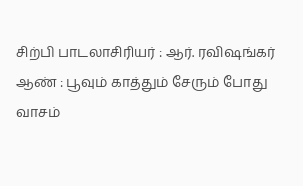சிற்பி பாடலாசிரியர் : ஆர். ரவிஷங்கர் ஆண் : பூவும் காத்தும் சேரும் போது வாசம்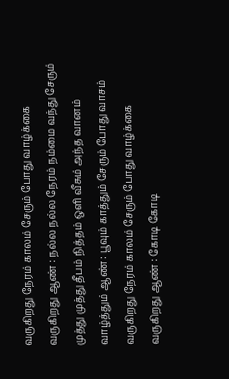வருகிறது நேரம் காலம் சேரும் போது வாழ்க்கை வருகிறது ஆண் : நல்ல நல்ல நேரம் நம்மை வந்து சேரும் முத்து முத்து தீபம் நித்தம் ஒளி வீசும் அந்த வானம் வாழ்த்தும் ஆண் : பூவும் காத்தும் சேரும் போது வாசம் வருகிறது நேரம் காலம் சேரும் போது வாழ்க்கை வருகிறது ஆண் : கோடி கோடி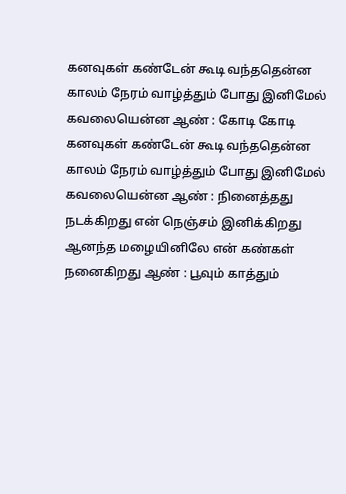கனவுகள் கண்டேன் கூடி வந்ததென்ன காலம் நேரம் வாழ்த்தும் போது இனிமேல் கவலையென்ன ஆண் : கோடி கோடி கனவுகள் கண்டேன் கூடி வந்ததென்ன காலம் நேரம் வாழ்த்தும் போது இனிமேல் கவலையென்ன ஆண் : நினைத்தது நடக்கிறது என் நெஞ்சம் இனிக்கிறது ஆனந்த மழையினிலே என் கண்கள் நனைகிறது ஆண் : பூவும் காத்தும்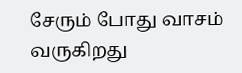சேரும் போது வாசம் வருகிறது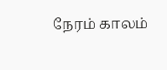நேரம் காலம்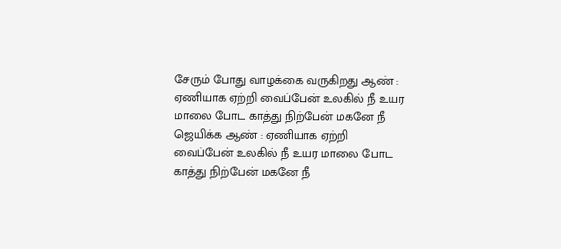சேரும் போது வாழக்கை வருகிறது ஆண் : ஏணியாக ஏற்றி வைப்பேன் உலகில் நீ உயர மாலை போட காத்து நிற்பேன் மகனே நீ ஜெயிக்க ஆண் : ஏணியாக ஏற்றி வைப்பேன் உலகில் நீ உயர மாலை போட காத்து நிற்பேன் மகனே நீ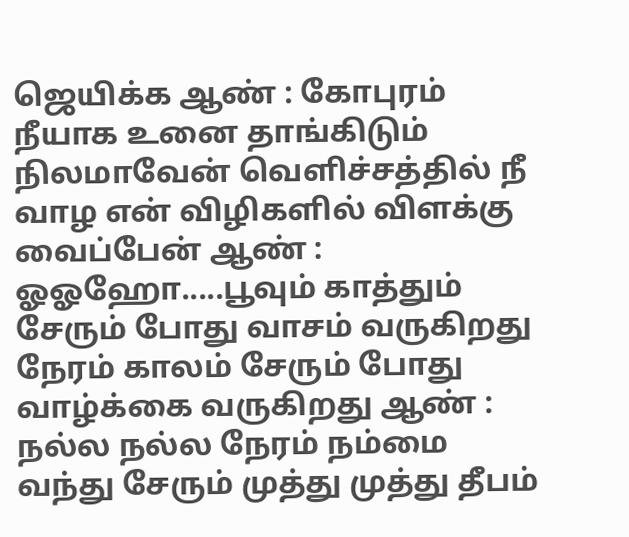ஜெயிக்க ஆண் : கோபுரம் நீயாக உனை தாங்கிடும் நிலமாவேன் வெளிச்சத்தில் நீ வாழ என் விழிகளில் விளக்கு வைப்பேன் ஆண் : ஓஓஹோ.....பூவும் காத்தும் சேரும் போது வாசம் வருகிறது நேரம் காலம் சேரும் போது வாழ்க்கை வருகிறது ஆண் : நல்ல நல்ல நேரம் நம்மை வந்து சேரும் முத்து முத்து தீபம்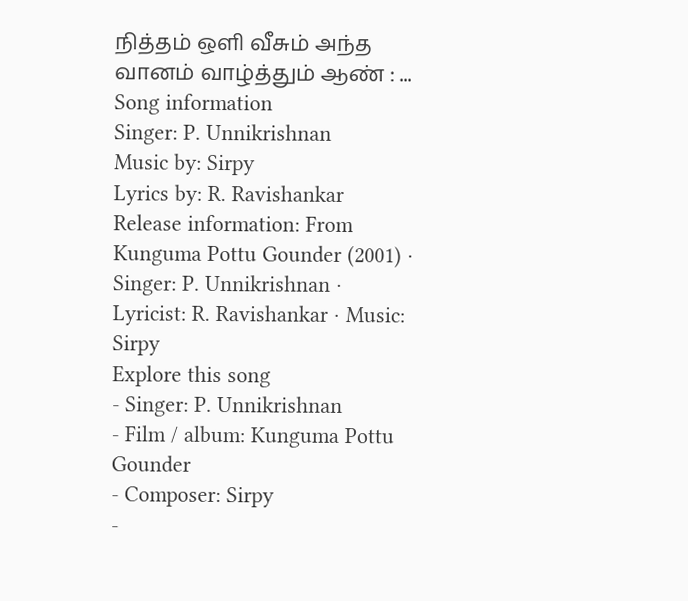நித்தம் ஒளி வீசும் அந்த வானம் வாழ்த்தும் ஆண் : ...
Song information
Singer: P. Unnikrishnan
Music by: Sirpy
Lyrics by: R. Ravishankar
Release information: From Kunguma Pottu Gounder (2001) · Singer: P. Unnikrishnan · Lyricist: R. Ravishankar · Music: Sirpy
Explore this song
- Singer: P. Unnikrishnan
- Film / album: Kunguma Pottu Gounder
- Composer: Sirpy
-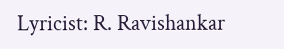Lyricist: R. Ravishankar